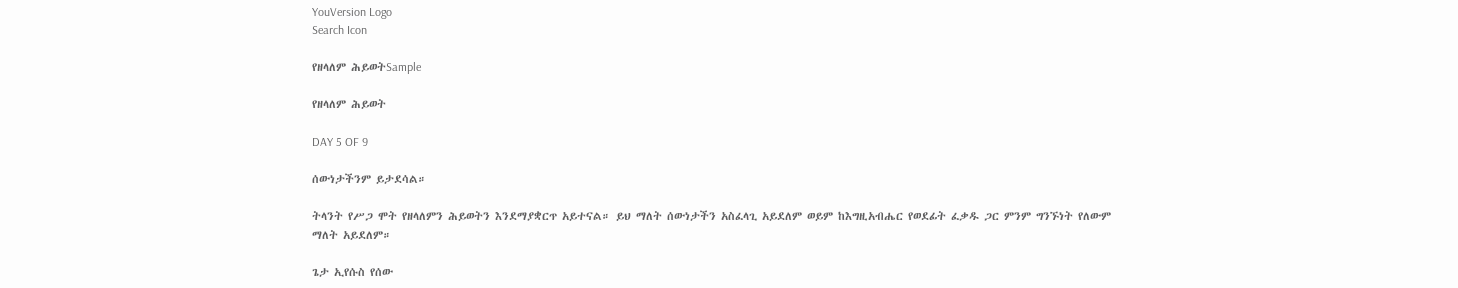YouVersion Logo
Search Icon

የዘላለም ሕይወትSample

የዘላለም ሕይወት

DAY 5 OF 9

ሰውነታችንም ይታደሳል።

ትላንት የሥጋ ሞት የዘላለምን ሕይወትን እንደማያቋርጥ አይተናል። ይህ ማለት ሰውነታችን አስፈላጊ አይደለም ወይም ከእግዚአብሔር የወደፊት ፈቃዱ ጋር ምንም ግንኙነት የለውም ማለት አይደለም።

ጌታ ኢየሱስ የሰው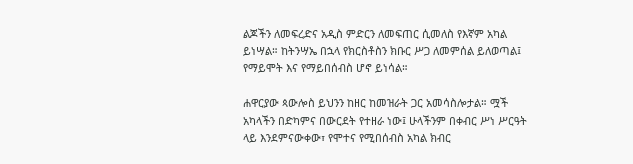ልጆችን ለመፍረድና አዲስ ምድርን ለመፍጠር ሲመለስ የእኛም አካል ይነሣል። ከትንሣኤ በኋላ የክርስቶስን ክቡር ሥጋ ለመምሰል ይለወጣል፤ የማይሞት እና የማይበሰብስ ሆኖ ይነሳል።

ሐዋርያው ጳውሎስ ይህንን ከዘር ከመዝራት ጋር አመሳስሎታል። ሟች አካላችን በድካምና በውርደት የተዘራ ነው፤ ሁላችንም በቀብር ሥነ ሥርዓት ላይ እንደምናውቀው፣ የሞተና የሚበሰብስ አካል ክብር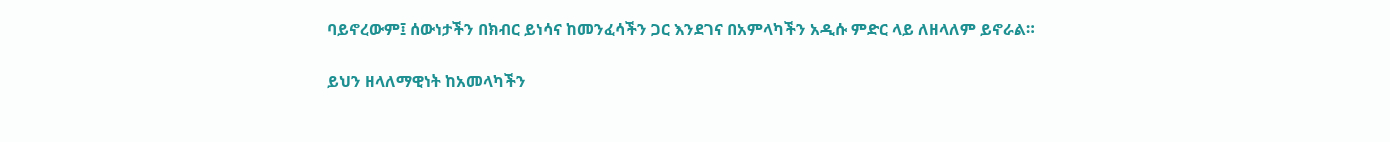ባይኖረውም፤ ሰውነታችን በክብር ይነሳና ከመንፈሳችን ጋር እንደገና በአምላካችን አዲሱ ምድር ላይ ለዘላለም ይኖራል።

ይህን ዘላለማዊነት ከአመላካችን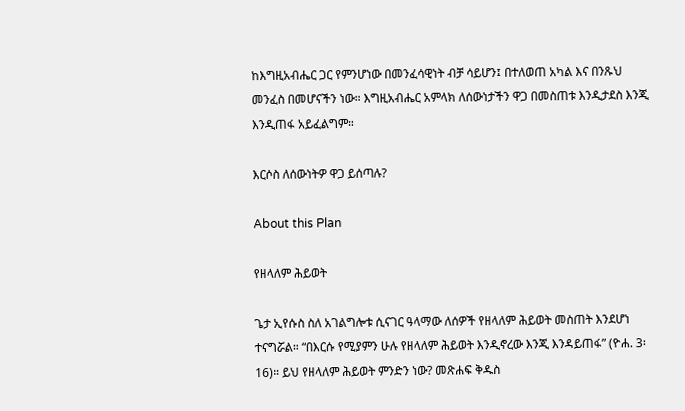ከእግዚአብሔር ጋር የምንሆነው በመንፈሳዊነት ብቻ ሳይሆን፤ በተለወጠ አካል እና በንጹህ መንፈስ በመሆናችን ነው። እግዚአብሔር አምላክ ለሰውነታችን ዋጋ በመስጠቱ እንዲታደስ እንጂ እንዲጠፋ አይፈልግም።

እርሶስ ለሰውነትዎ ዋጋ ይሰጣሉ?

About this Plan

የዘላለም ሕይወት

ጌታ ኢየሱስ ስለ አገልግሎቱ ሲናገር ዓላማው ለሰዎች የዘላለም ሕይወት መስጠት እንደሆነ ተናግሯል። “በእርሱ የሚያምን ሁሉ የዘላለም ሕይወት እንዲኖረው እንጂ እንዳይጠፋ” (ዮሐ. 3፡16)። ይህ የዘላለም ሕይወት ምንድን ነው? መጽሐፍ ቅዱስ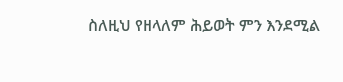ስለዚህ የዘላለም ሕይወት ምን እንደሚል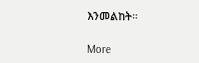እንመልከት።

More